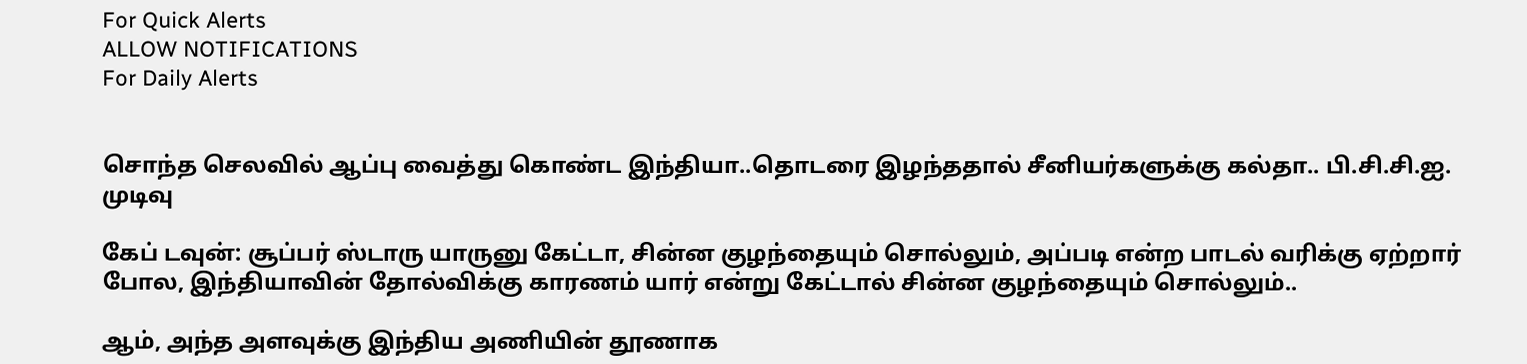For Quick Alerts
ALLOW NOTIFICATIONS
For Daily Alerts


சொந்த செலவில் ஆப்பு வைத்து கொண்ட இந்தியா..தொடரை இழந்ததால் சீனியர்களுக்கு கல்தா.. பி.சி.சி.ஐ. முடிவு

கேப் டவுன்: சூப்பர் ஸ்டாரு யாருனு கேட்டா, சின்ன குழந்தையும் சொல்லும், அப்படி என்ற பாடல் வரிக்கு ஏற்றார் போல, இந்தியாவின் தோல்விக்கு காரணம் யார் என்று கேட்டால் சின்ன குழந்தையும் சொல்லும்..

ஆம், அந்த அளவுக்கு இந்திய அணியின் தூணாக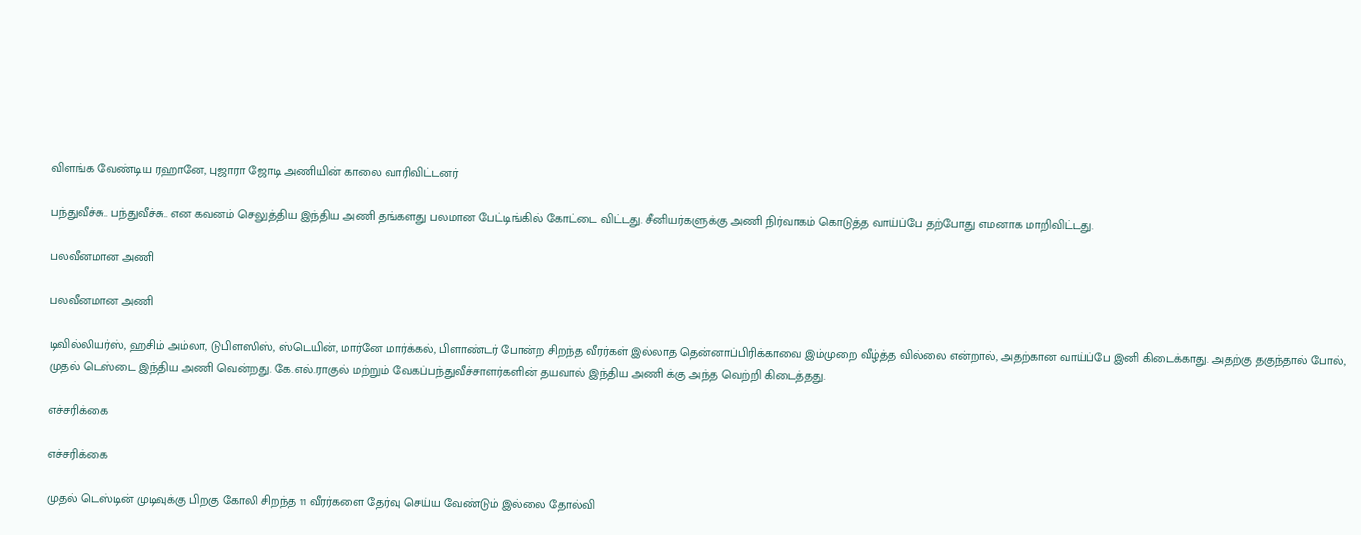விளங்க வேண்டிய ரஹானே, புஜாரா ஜோடி அணியின் காலை வாரிவிட்டனர்

பந்துவீச்சு.. பந்துவீச்சு.. என கவனம் செலுத்திய இந்திய அணி தங்களது பலமான பேட்டிங்கில் கோட்டை விட்டது. சீனியர்களுக்கு அணி நிர்வாகம் கொடுத்த வாய்ப்பே தற்போது எமனாக மாறிவிட்டது.

பலவீனமான அணி

பலவீனமான அணி

டிவில்லியர்ஸ், ஹசிம் அம்லா, டுபிளஸிஸ், ஸ்டெயின், மார்னே மார்க்கல், பிளாண்டர் போன்ற சிறந்த வீரர்கள் இல்லாத தென்னாப்பிரிக்காவை இம்முறை வீழ்த்த வில்லை என்றால், அதற்கான வாய்ப்பே இனி கிடைக்காது. அதற்கு தகுந்தால் போல், முதல் டெஸ்டை இந்திய அணி வென்றது. கே.எல்.ராகுல் மற்றும் வேகப்பந்துவீச்சாளர்களின் தயவால் இந்திய அணி க்கு அந்த வெற்றி கிடைத்தது.

எச்சரிக்கை

எச்சரிக்கை

முதல் டெஸ்டின் முடிவுக்கு பிறகு கோலி சிறந்த 11 வீரர்களை தேர்வு செய்ய வேண்டும் இல்லை தோல்வி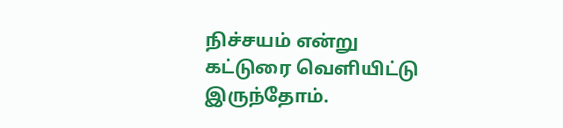நிச்சயம் என்று கட்டுரை வெளியிட்டு இருந்தோம்.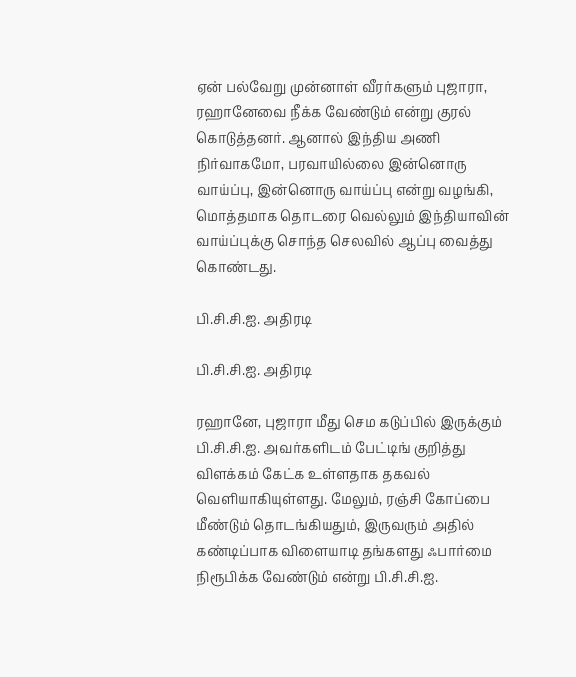ஏன் பல்வேறு முன்னாள் வீரர்களும் புஜாரா, ரஹானேவை நீக்க வேண்டும் என்று குரல் கொடுத்தனர். ஆனால் இந்திய அணி நிர்வாகமோ, பரவாயில்லை இன்னொரு வாய்ப்பு, இன்னொரு வாய்ப்பு என்று வழங்கி, மொத்தமாக தொடரை வெல்லும் இந்தியாவின் வாய்ப்புக்கு சொந்த செலவில் ஆப்பு வைத்து கொண்டது.

பி.சி.சி.ஐ. அதிரடி

பி.சி.சி.ஐ. அதிரடி

ரஹானே, புஜாரா மீது செம கடுப்பில் இருக்கும் பி.சி.சி.ஐ. அவர்களிடம் பேட்டிங் குறித்து விளக்கம் கேட்க உள்ளதாக தகவல் வெளியாகியுள்ளது. மேலும், ரஞ்சி கோப்பை மீண்டும் தொடங்கியதும், இருவரும் அதில் கண்டிப்பாக விளையாடி தங்களது ஃபார்மை நிரூபிக்க வேண்டும் என்று பி.சி.சி.ஐ.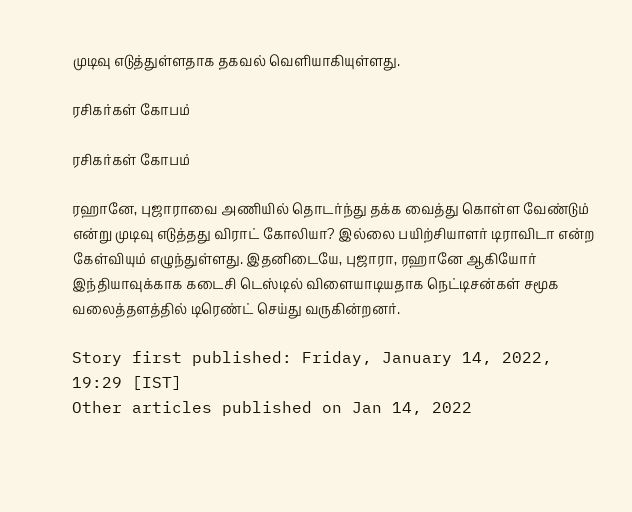முடிவு எடுத்துள்ளதாக தகவல் வெளியாகியுள்ளது.

ரசிகர்கள் கோபம்

ரசிகர்கள் கோபம்

ரஹானே, புஜாராவை அணியில் தொடர்ந்து தக்க வைத்து கொள்ள வேண்டும் என்று முடிவு எடுத்தது விராட் கோலியா? இல்லை பயிற்சியாளர் டிராவிடா என்ற கேள்வியும் எழுந்துள்ளது. இதனிடையே, புஜாரா, ரஹானே ஆகியோர் இந்தியாவுக்காக கடைசி டெஸ்டில் விளையாடியதாக நெட்டிசன்கள் சமூக வலைத்தளத்தில் டிரெண்ட் செய்து வருகின்றனர்.

Story first published: Friday, January 14, 2022, 19:29 [IST]
Other articles published on Jan 14, 2022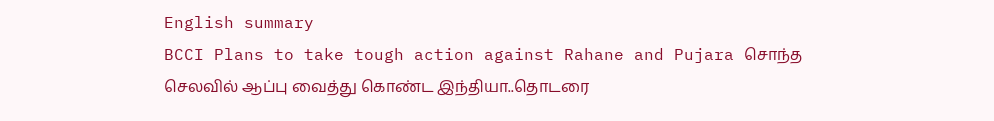English summary
BCCI Plans to take tough action against Rahane and Pujara சொந்த செலவில் ஆப்பு வைத்து கொண்ட இந்தியா..தொடரை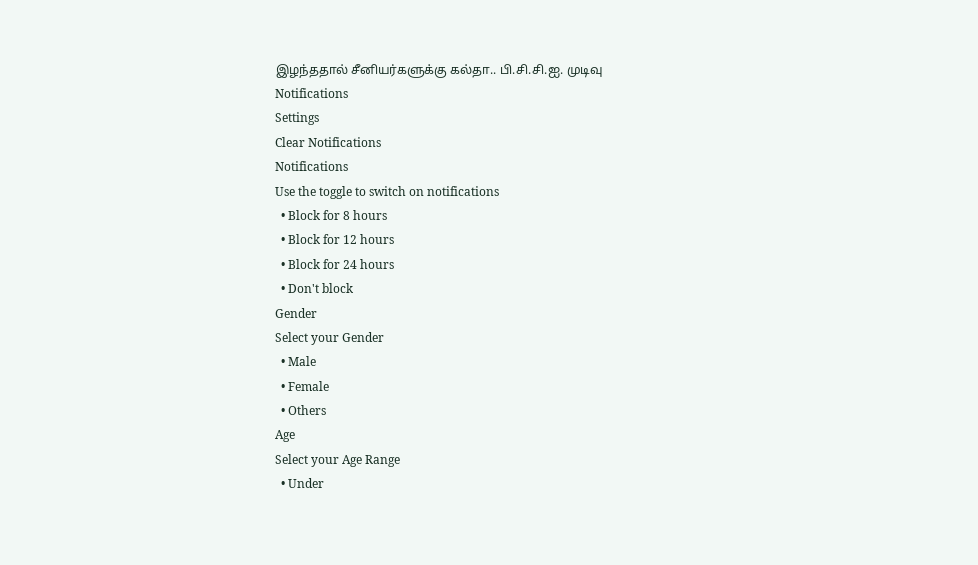இழந்ததால் சீனியர்களுக்கு கல்தா.. பி.சி.சி.ஐ. முடிவு
Notifications
Settings
Clear Notifications
Notifications
Use the toggle to switch on notifications
  • Block for 8 hours
  • Block for 12 hours
  • Block for 24 hours
  • Don't block
Gender
Select your Gender
  • Male
  • Female
  • Others
Age
Select your Age Range
  • Under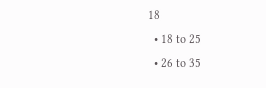18
  • 18 to 25
  • 26 to 35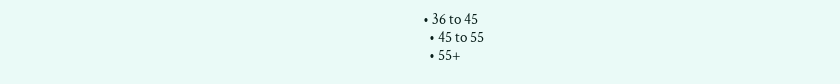• 36 to 45
  • 45 to 55
  • 55+